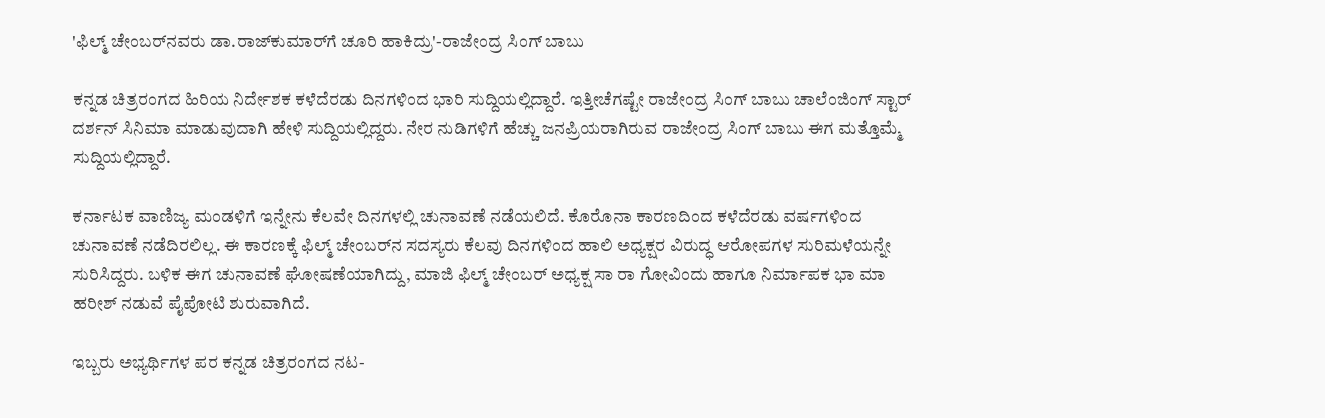'ಫಿಲ್ಮ್ ಚೇಂಬರ್‌ನವರು ಡಾ.ರಾಜ್‌ಕುಮಾರ್‌ಗೆ ಚೂರಿ ಹಾಕಿದ್ರು'-ರಾಜೇಂದ್ರ ಸಿಂಗ್ ಬಾಬು

ಕನ್ನಡ ಚಿತ್ರರಂಗದ ಹಿರಿಯ ನಿರ್ದೇಶಕ ಕಳೆದೆರಡು ದಿನಗಳಿಂದ ಭಾರಿ ಸುದ್ದಿಯಲ್ಲಿದ್ದಾರೆ. ಇತ್ತೀಚೆಗಷ್ಟೇ ರಾಜೇಂದ್ರ ಸಿಂಗ್ ಬಾಬು ಚಾಲೆಂಜಿಂಗ್ ಸ್ಟಾರ್ ದರ್ಶನ್ ಸಿನಿಮಾ ಮಾಡುವುದಾಗಿ ಹೇಳಿ ಸುದ್ದಿಯಲ್ಲಿದ್ದರು. ನೇರ ನುಡಿಗಳಿಗೆ ಹೆಚ್ಚು ಜನಪ್ರಿಯರಾಗಿರುವ ರಾಜೇಂದ್ರ ಸಿಂಗ್ ಬಾಬು ಈಗ ಮತ್ತೊಮ್ಮೆ ಸುದ್ದಿಯಲ್ಲಿದ್ದಾರೆ.

ಕರ್ನಾಟಕ ವಾಣಿಜ್ಯ ಮಂಡಳಿಗೆ ಇನ್ನೇನು ಕೆಲವೇ ದಿನಗಳಲ್ಲಿ ಚುನಾವಣೆ ನಡೆಯಲಿದೆ. ಕೊರೊನಾ ಕಾರಣದಿಂದ ಕಳೆದೆರಡು ವರ್ಷಗಳಿಂದ ಚುನಾವಣೆ ನಡೆದಿರಲಿಲ್ಲ. ಈ ಕಾರಣಕ್ಕೆ ಫಿಲ್ಮ್ ಚೇಂಬರ್‌ನ ಸದಸ್ಯರು ಕೆಲವು ದಿನಗಳಿಂದ ಹಾಲಿ ಅಧ್ಯಕ್ಷರ ವಿರುದ್ಧ ಆರೋಪಗಳ ಸುರಿಮಳೆಯನ್ನೇ ಸುರಿಸಿದ್ದರು. ಬಳಿಕ ಈಗ ಚುನಾವಣೆ ಘೋಷಣೆಯಾಗಿದ್ದು, ಮಾಜಿ ಫಿಲ್ಮ್ ಚೇಂಬರ್ ಅಧ್ಯಕ್ಷ ಸಾ ರಾ ಗೋವಿಂದು ಹಾಗೂ ನಿರ್ಮಾಪಕ ಭಾ ಮಾ ಹರೀಶ್ ನಡುವೆ ಪೈಪೋಟಿ ಶುರುವಾಗಿದೆ.

ಇಬ್ಬರು ಅಭ್ಯರ್ಥಿಗಳ ಪರ ಕನ್ನಡ ಚಿತ್ರರಂಗದ ನಟ-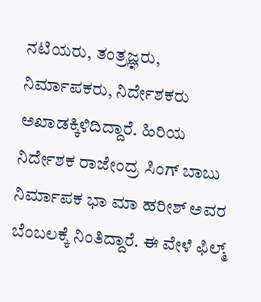ನಟಿಯರು, ತಂತ್ರಜ್ಞರು, ನಿರ್ಮಾಪಕರು, ನಿರ್ದೇಶಕರು ಅಖಾಡಕ್ಕಿಳಿದಿದ್ದಾರೆ. ಹಿರಿಯ ನಿರ್ದೇಶಕ ರಾಜೇಂದ್ರ ಸಿಂಗ್ ಬಾಬು ನಿರ್ಮಾಪಕ ಭಾ ಮಾ ಹರೀಶ್ ಅವರ ಬೆಂಬಲಕ್ಕೆ ನಿಂತಿದ್ದಾರೆ. ಈ ವೇಳೆ ಫಿಲ್ಮ್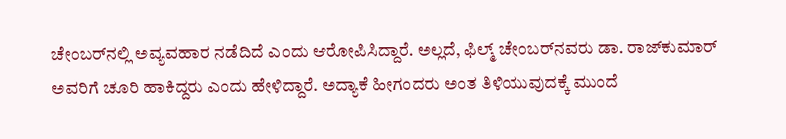ಚೇಂಬರ್‌ನಲ್ಲಿ ಅವ್ಯವಹಾರ ನಡೆದಿದೆ ಎಂದು ಆರೋಪಿಸಿದ್ದಾರೆ. ಅಲ್ಲದೆ, ಫಿಲ್ಮ್ ಚೇಂಬರ್‌ನವರು ಡಾ. ರಾಜ್‌ಕುಮಾರ್ ಅವರಿಗೆ ಚೂರಿ ಹಾಕಿದ್ದರು ಎಂದು ಹೇಳಿದ್ದಾರೆ. ಅದ್ಯಾಕೆ ಹೀಗಂದರು ಅಂತ ತಿಳಿಯುವುದಕ್ಕೆ ಮುಂದೆ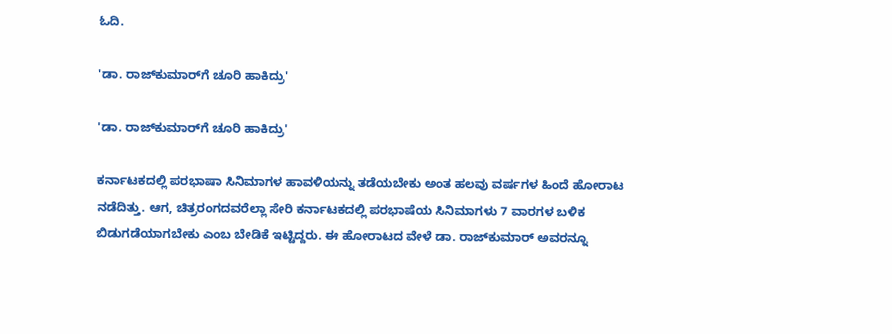ಓದಿ.

'ಡಾ. ರಾಜ್‌ಕುಮಾರ್‌ಗೆ ಚೂರಿ ಹಾಕಿದ್ರು'

'ಡಾ. ರಾಜ್‌ಕುಮಾರ್‌ಗೆ ಚೂರಿ ಹಾಕಿದ್ರು'

ಕರ್ನಾಟಕದಲ್ಲಿ ಪರಭಾಷಾ ಸಿನಿಮಾಗಳ ಹಾವಳಿಯನ್ನು ತಡೆಯಬೇಕು ಅಂತ ಹಲವು ವರ್ಷಗಳ ಹಿಂದೆ ಹೋರಾಟ ನಡೆದಿತ್ತು. ಆಗ, ಚಿತ್ರರಂಗದವರೆಲ್ಲಾ ಸೇರಿ ಕರ್ನಾಟಕದಲ್ಲಿ ಪರಭಾಷೆಯ ಸಿನಿಮಾಗಳು 7 ವಾರಗಳ ಬಳಿಕ ಬಿಡುಗಡೆಯಾಗಬೇಕು ಎಂಬ ಬೇಡಿಕೆ ಇಟ್ಟಿದ್ದರು. ಈ ಹೋರಾಟದ ವೇಳೆ ಡಾ. ರಾಜ್‌ಕುಮಾರ್‌ ಅವರನ್ನೂ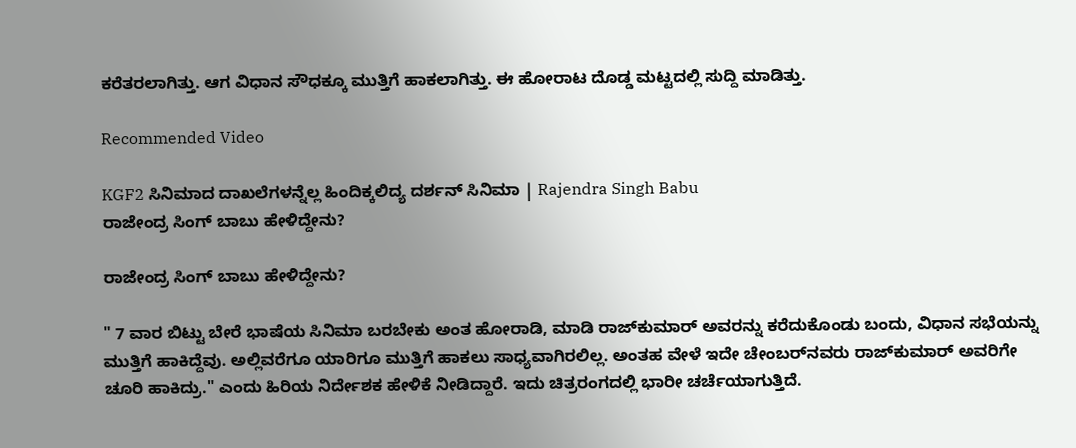ಕರೆತರಲಾಗಿತ್ತು. ಆಗ ವಿಧಾನ ಸೌಧಕ್ಕೂ ಮುತ್ತಿಗೆ ಹಾಕಲಾಗಿತ್ತು. ಈ ಹೋರಾಟ ದೊಡ್ಡ ಮಟ್ಟದಲ್ಲಿ ಸುದ್ದಿ ಮಾಡಿತ್ತು.

Recommended Video

KGF2 ಸಿನಿಮಾದ ದಾಖಲೆಗಳನ್ನೆಲ್ಲ ಹಿಂದಿಕ್ಕಲಿದ್ಯ ದರ್ಶನ್ ಸಿನಿಮಾ | Rajendra Singh Babu
ರಾಜೇಂದ್ರ ಸಿಂಗ್ ಬಾಬು ಹೇಳಿದ್ದೇನು?

ರಾಜೇಂದ್ರ ಸಿಂಗ್ ಬಾಬು ಹೇಳಿದ್ದೇನು?

" 7 ವಾರ ಬಿಟ್ಟು ಬೇರೆ ಭಾಷೆಯ ಸಿನಿಮಾ ಬರಬೇಕು ಅಂತ ಹೋರಾಡಿ, ಮಾಡಿ ರಾಜ್‌ಕುಮಾರ್ ಅವರನ್ನು ಕರೆದುಕೊಂಡು ಬಂದು, ವಿಧಾನ ಸಭೆಯನ್ನು ಮುತ್ತಿಗೆ ಹಾಕಿದ್ದೆವು. ಅಲ್ಲಿವರೆಗೂ ಯಾರಿಗೂ ಮುತ್ತಿಗೆ ಹಾಕಲು ಸಾಧ್ಯವಾಗಿರಲಿಲ್ಲ. ಅಂತಹ ವೇಳೆ ಇದೇ ಚೇಂಬರ್‌ನವರು ರಾಜ್‌ಕುಮಾರ್ ಅವರಿಗೇ ಚೂರಿ ಹಾಕಿದ್ರು." ಎಂದು ಹಿರಿಯ ನಿರ್ದೇಶಕ ಹೇಳಿಕೆ ನೀಡಿದ್ದಾರೆ. ಇದು ಚಿತ್ರರಂಗದಲ್ಲಿ ಭಾರೀ ಚರ್ಚೆಯಾಗುತ್ತಿದೆ.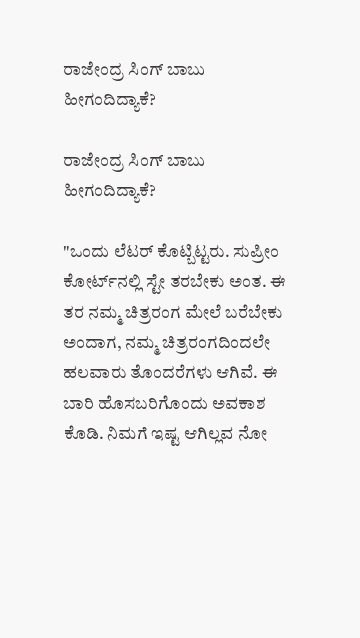ರಾಜೇಂದ್ರ ಸಿಂಗ್ ಬಾಬು ಹೀಗಂದಿದ್ಯಾಕೆ?

ರಾಜೇಂದ್ರ ಸಿಂಗ್ ಬಾಬು ಹೀಗಂದಿದ್ಯಾಕೆ?

"ಒಂದು ಲೆಟರ್ ಕೊಟ್ಬಿಟ್ಟರು. ಸುಪ್ರೀಂ ಕೋರ್ಟ್‌ನಲ್ಲಿ ಸ್ಟೇ ತರಬೇಕು ಅಂತ. ಈ ತರ ನಮ್ಮ ಚಿತ್ರರಂಗ ಮೇಲೆ ಬರೆಬೇಕು ಅಂದಾಗ, ನಮ್ಮ ಚಿತ್ರರಂಗದಿಂದಲೇ ಹಲವಾರು ತೊಂದರೆಗಳು ಆಗಿವೆ. ಈ ಬಾರಿ ಹೊಸಬರಿಗೊಂದು ಅವಕಾಶ ಕೊಡಿ. ನಿಮಗೆ ಇಷ್ಟ ಆಗಿಲ್ಲವ ನೋ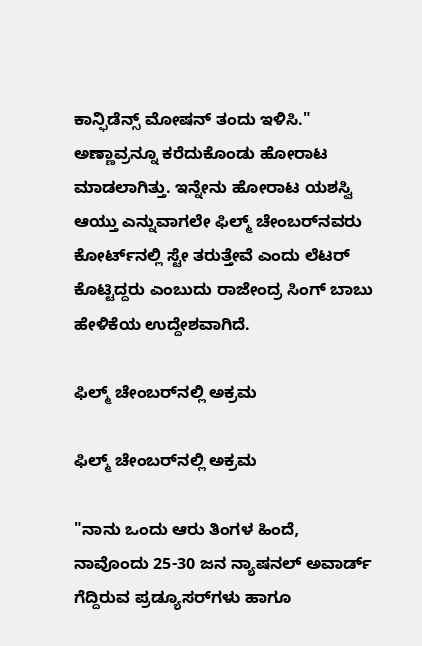ಕಾನ್ಫಿಡೆನ್ಸ್ ಮೋಷನ್ ತಂದು ಇಳಿಸಿ." ಅಣ್ಣಾವ್ರನ್ನೂ ಕರೆದುಕೊಂಡು ಹೋರಾಟ ಮಾಡಲಾಗಿತ್ತು. ಇನ್ನೇನು ಹೋರಾಟ ಯಶಸ್ವಿ ಆಯ್ತು ಎನ್ನುವಾಗಲೇ ಫಿಲ್ಮ್ ಚೇಂಬರ್‌ನವರು ಕೋರ್ಟ್‌ನಲ್ಲಿ ಸ್ಟೇ ತರುತ್ತೇವೆ ಎಂದು ಲೆಟರ್ ಕೊಟ್ಟಿದ್ದರು ಎಂಬುದು ರಾಜೇಂದ್ರ ಸಿಂಗ್ ಬಾಬು ಹೇಳಿಕೆಯ ಉದ್ದೇಶವಾಗಿದೆ.

ಫಿಲ್ಮ್ ಚೇಂಬರ್‌ನಲ್ಲಿ ಅಕ್ರಮ

ಫಿಲ್ಮ್ ಚೇಂಬರ್‌ನಲ್ಲಿ ಅಕ್ರಮ

"ನಾನು ಒಂದು ಆರು ತಿಂಗಳ ಹಿಂದೆ, ನಾವೊಂದು 25-30 ಜನ ನ್ಯಾಷನಲ್ ಅವಾರ್ಡ್ ಗೆದ್ದಿರುವ ಪ್ರಡ್ಯೂಸರ್‌ಗಳು ಹಾಗೂ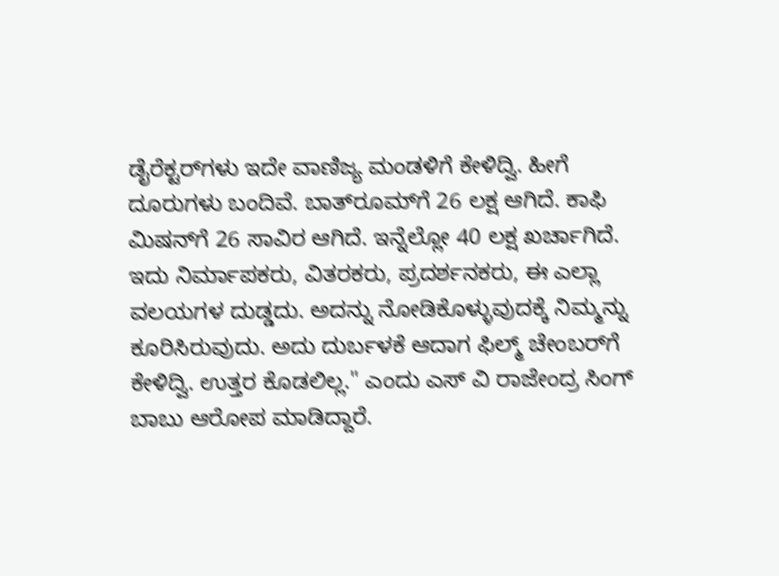ಡೈರೆಕ್ಟರ್‌ಗಳು ಇದೇ ವಾಣಿಜ್ಯ ಮಂಡಳಿಗೆ ಕೇಳಿದ್ವಿ. ಹೀಗೆ ದೂರುಗಳು ಬಂದಿವೆ. ಬಾತ್‌ರೂಮ್‌ಗೆ 26 ಲಕ್ಷ ಆಗಿದೆ. ಕಾಫಿ ಮಿಷನ್‌ಗೆ 26 ಸಾವಿರ ಆಗಿದೆ. ಇನ್ನೆಲ್ಲೋ 40 ಲಕ್ಷ ಖರ್ಚಾಗಿದೆ. ಇದು ನಿರ್ಮಾಪಕರು, ವಿತರಕರು, ಪ್ರದರ್ಶನಕರು, ಈ ಎಲ್ಲಾ ವಲಯಗಳ ದುಡ್ಡದು. ಅದನ್ನು ನೋಡಿಕೊಳ್ಳುವುದಕ್ಕೆ ನಿಮ್ಮನ್ನು ಕೂರಿಸಿರುವುದು. ಅದು ದುರ್ಬಳಕೆ ಆದಾಗ ಫಿಲ್ಮ್ ಚೇಂಬರ್‌ಗೆ ಕೇಳಿದ್ವಿ. ಉತ್ತರ ಕೊಡಲಿಲ್ಲ." ಎಂದು ಎಸ್‌ ವಿ ರಾಜೇಂದ್ರ ಸಿಂಗ್ ಬಾಬು ಆರೋಪ ಮಾಡಿದ್ದಾರೆ.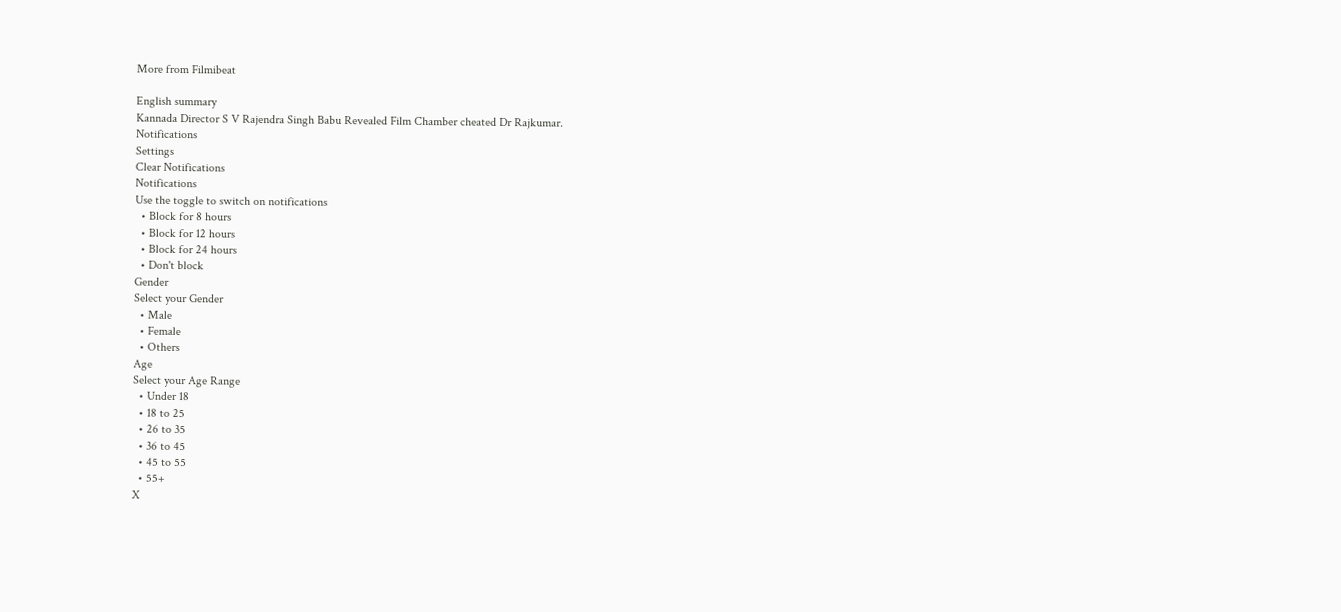More from Filmibeat

English summary
Kannada Director S V Rajendra Singh Babu Revealed Film Chamber cheated Dr Rajkumar.
Notifications
Settings
Clear Notifications
Notifications
Use the toggle to switch on notifications
  • Block for 8 hours
  • Block for 12 hours
  • Block for 24 hours
  • Don't block
Gender
Select your Gender
  • Male
  • Female
  • Others
Age
Select your Age Range
  • Under 18
  • 18 to 25
  • 26 to 35
  • 36 to 45
  • 45 to 55
  • 55+
X